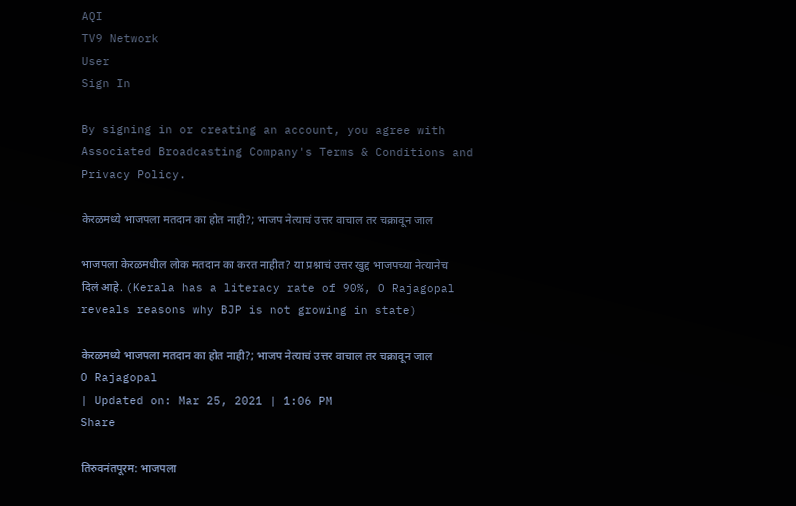AQI
TV9 Network
User
Sign In

By signing in or creating an account, you agree with Associated Broadcasting Company's Terms & Conditions and Privacy Policy.

केरळमध्ये भाजपला मतदान का होत नाही?; भाजप नेत्याचं उत्तर वाचाल तर चक्रावून जाल

भाजपला केरळमधील लोक मतदान का करत नाहीत? या प्रश्नाचं उत्तर खुद्द भाजपच्या नेत्यानेच दिलं आहे. (Kerala has a literacy rate of 90%, O Rajagopal reveals reasons why BJP is not growing in state)

केरळमध्ये भाजपला मतदान का होत नाही?; भाजप नेत्याचं उत्तर वाचाल तर चक्रावून जाल
O Rajagopal
| Updated on: Mar 25, 2021 | 1:06 PM
Share

तिरुवनंतपूरम: भाजपला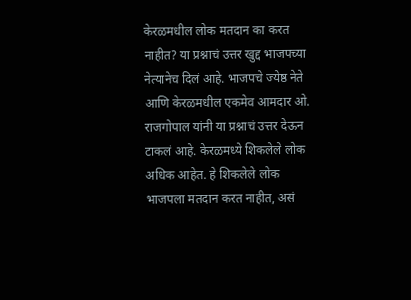केरळमधील लोक मतदान का करत नाहीत? या प्रश्नाचं उत्तर खुद्द भाजपच्या नेत्यानेच दिलं आहे. भाजपचे ज्येष्ठ नेते आणि केरळमधील एकमेव आमदार ओ. राजगोपाल यांनी या प्रश्नाचं उत्तर देऊन टाकलं आहे. केरळमध्ये शिकलेले लोक अधिक आहेत. हे शिकलेले लोक भाजपला मतदान करत नाहीत, असं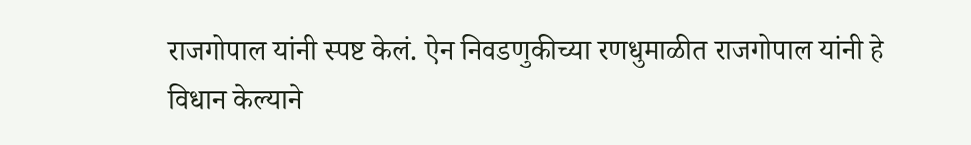राजगोपाल यांनी स्पष्ट केलं. ऐन निवडणुकीच्या रणधुमाळीत राजगोपाल यांनी हे विधान केल्याने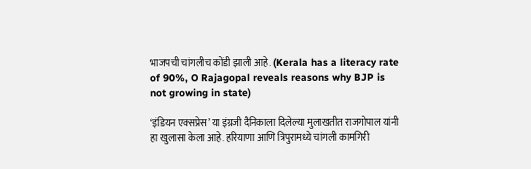भाजपची चांगलीच कोंडी झाली आहे. (Kerala has a literacy rate of 90%, O Rajagopal reveals reasons why BJP is not growing in state)

‘इंडियन एक्सप्रेस’ या इंग्रजी दैनिकाला दिलेल्या मुलाखतीत राजगोपाल यांनी हा खुलासा केला आहे. हरियाणा आणि त्रिपुरामध्ये चांगली कामगिरी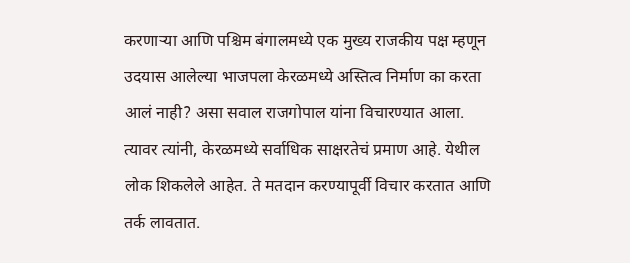करणाऱ्या आणि पश्चिम बंगालमध्ये एक मुख्य राजकीय पक्ष म्हणून उदयास आलेल्या भाजपला केरळमध्ये अस्तित्व निर्माण का करता आलं नाही? असा सवाल राजगोपाल यांना विचारण्यात आला. त्यावर त्यांनी, केरळमध्ये सर्वाधिक साक्षरतेचं प्रमाण आहे. येथील लोक शिकलेले आहेत. ते मतदान करण्यापूर्वी विचार करतात आणि तर्क लावतात.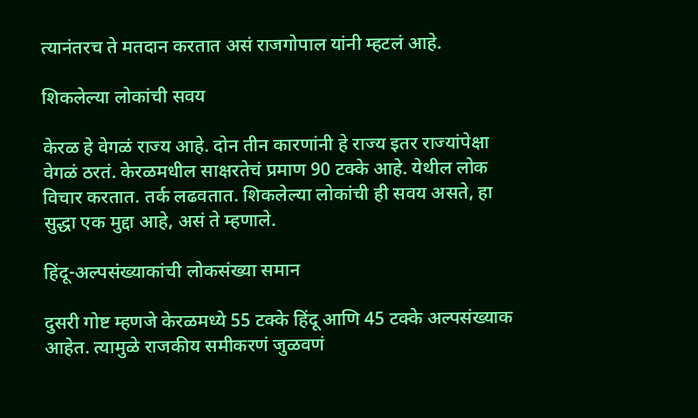त्यानंतरच ते मतदान करतात असं राजगोपाल यांनी म्हटलं आहे.

शिकलेल्या लोकांची सवय

केरळ हे वेगळं राज्य आहे. दोन तीन कारणांनी हे राज्य इतर राज्यांपेक्षा वेगळं ठरतं. केरळमधील साक्षरतेचं प्रमाण 90 टक्के आहे. येथील लोक विचार करतात. तर्क लढवतात. शिकलेल्या लोकांची ही सवय असते, हा सुद्धा एक मुद्दा आहे, असं ते म्हणाले.

हिंदू-अल्पसंख्याकांची लोकसंख्या समान

दुसरी गोष्ट म्हणजे केरळमध्ये 55 टक्के हिंदू आणि 45 टक्के अल्पसंख्याक आहेत. त्यामुळे राजकीय समीकरणं जुळवणं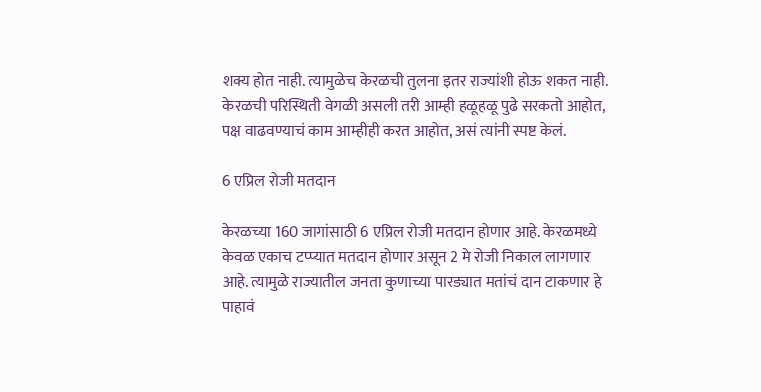शक्य होत नाही. त्यामुळेच केरळची तुलना इतर राज्यांशी होऊ शकत नाही. केरळची परिस्थिती वेगळी असली तरी आम्ही हळूहळू पुढे सरकतो आहोत, पक्ष वाढवण्याचं काम आम्हीही करत आहोत, असं त्यांनी स्पष्ट केलं.

6 एप्रिल रोजी मतदान

केरळच्या 160 जागांसाठी 6 एप्रिल रोजी मतदान होणार आहे. केरळमध्ये केवळ एकाच टप्प्यात मतदान होणार असून 2 मे रोजी निकाल लागणार आहे. त्यामुळे राज्यातील जनता कुणाच्या पारड्यात मतांचं दान टाकणार हे पाहावं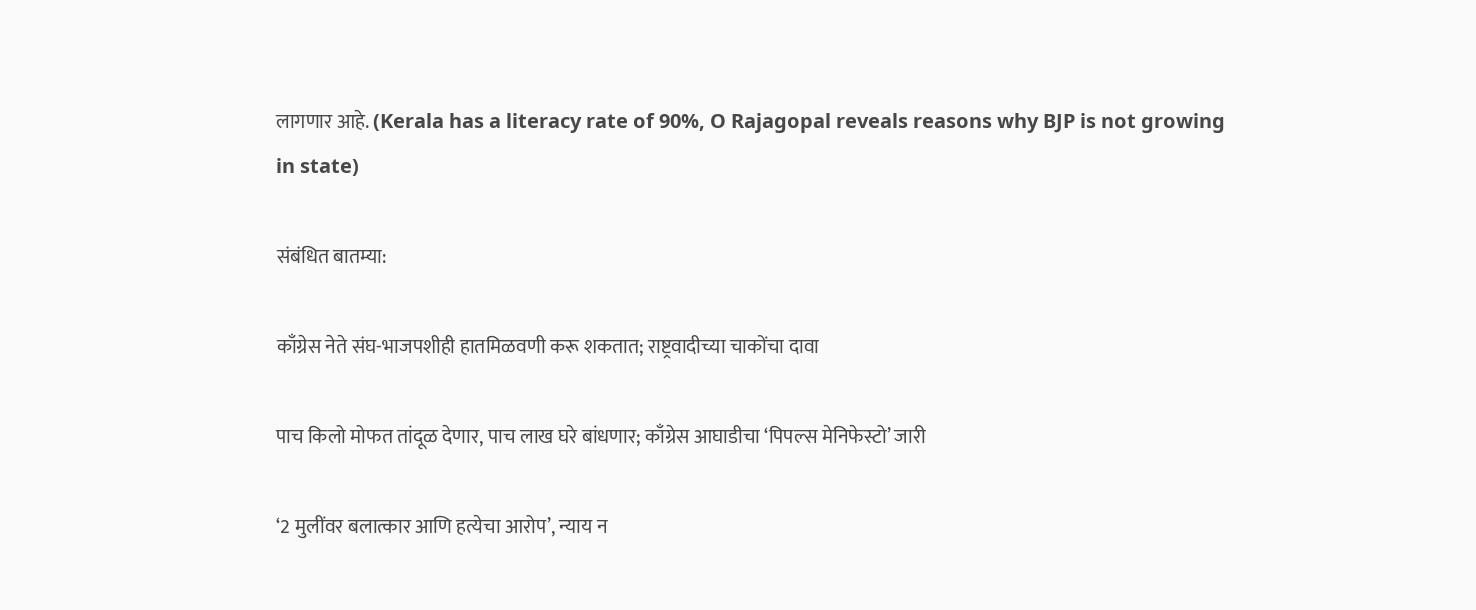लागणार आहे. (Kerala has a literacy rate of 90%, O Rajagopal reveals reasons why BJP is not growing in state)

संबंधित बातम्या:

काँग्रेस नेते संघ-भाजपशीही हातमिळवणी करू शकतात; राष्ट्रवादीच्या चाकोंचा दावा

पाच किलो मोफत तांदूळ देणार, पाच लाख घरे बांधणार; काँग्रेस आघाडीचा ‘पिपल्स मेनिफेस्टो’ जारी

‘2 मुलींवर बलात्कार आणि हत्येचा आरोप’, न्याय न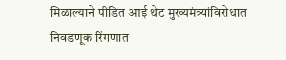मिळाल्याने पीडित आई थेट मुख्यमंत्र्यांविरोधात निवडणूक रिंगणात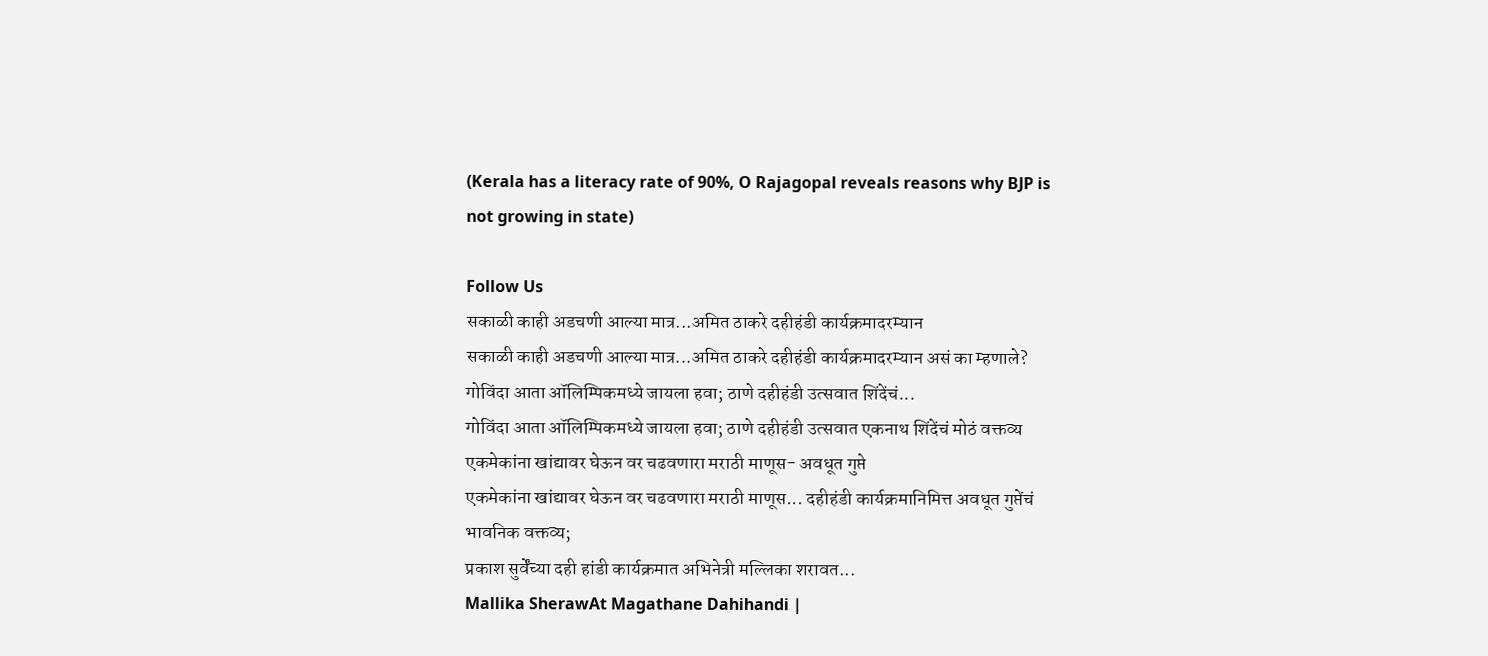(Kerala has a literacy rate of 90%, O Rajagopal reveals reasons why BJP is not growing in state)

Follow Us
सकाळी काही अडचणी आल्या मात्र...अमित ठाकरे दहीहंडी कार्यक्रमादरम्यान
सकाळी काही अडचणी आल्या मात्र...अमित ठाकरे दहीहंडी कार्यक्रमादरम्यान असं का म्हणाले?
गोविंदा आता ऑलिम्पिकमध्ये जायला हवा; ठाणे दहीहंडी उत्सवात शिंदेंचं...
गोविंदा आता ऑलिम्पिकमध्ये जायला हवा; ठाणे दहीहंडी उत्सवात एकनाथ शिंदेंचं मोठं वक्तव्य
एकमेकांना खांद्यावर घेऊन वर चढवणारा मराठी माणूस- अवधूत गुप्ते
एकमेकांना खांद्यावर घेऊन वर चढवणारा मराठी माणूस... दहीहंडी कार्यक्रमानिमित्त अवधूत गुप्तेंचं भावनिक वक्तव्य;
प्रकाश सुर्वेंच्या दही हांडी कार्यक्रमात अभिनेत्री मल्लिका शरावत...
Mallika SherawAt Magathane Dahihandi |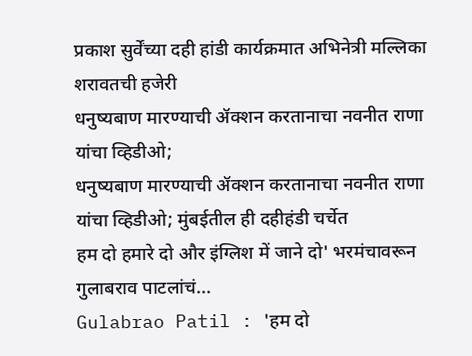प्रकाश सुर्वेंच्या दही हांडी कार्यक्रमात अभिनेत्री मल्लिका शरावतची हजेरी
धनुष्यबाण मारण्याची ॲक्शन करतानाचा नवनीत राणा यांचा व्हिडीओ;
धनुष्यबाण मारण्याची ॲक्शन करतानाचा नवनीत राणा यांचा व्हिडीओ; मुंबईतील ही दहीहंडी चर्चेत
हम दो हमारे दो और इंग्लिश में जाने दो' भरमंचावरून गुलाबराव पाटलांचं...
Gulabrao Patil : 'हम दो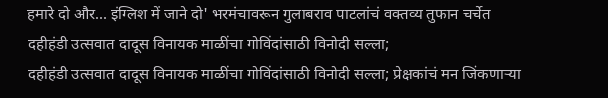हमारे दो और... इंग्लिश में जाने दो' भरमंचावरून गुलाबराव पाटलांचं वक्तव्य तुफान चर्चेत
दहीहंडी उत्सवात दादूस विनायक माळींचा गोविंदांसाठी विनोदी सल्ला;
दहीहंडी उत्सवात दादूस विनायक माळींचा गोविंदांसाठी विनोदी सल्ला; प्रेक्षकांचं मन जिंकणाऱ्या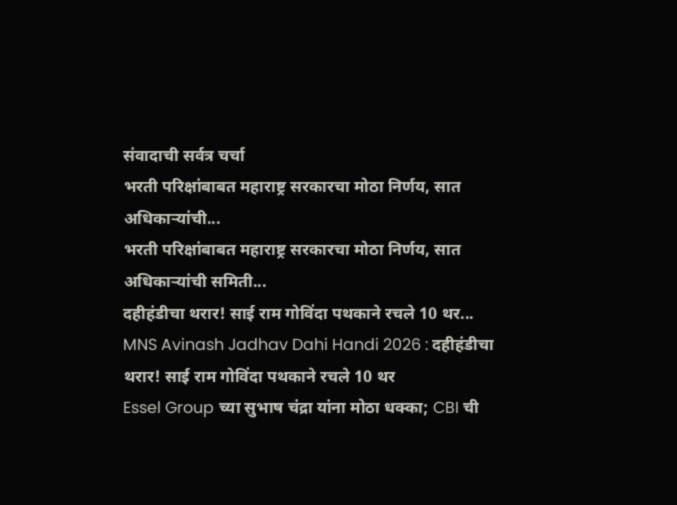संवादाची सर्वत्र चर्चा
भरती परिक्षांबाबत महाराष्ट्र सरकारचा मोठा निर्णय, सात अधिकाऱ्यांची...
भरती परिक्षांबाबत महाराष्ट्र सरकारचा मोठा निर्णय, सात अधिकाऱ्यांची समिती...
दहीहंडीचा थरार! साई राम गोविंदा पथकाने रचले 10 थर...
MNS Avinash Jadhav Dahi Handi 2026 : दहीहंडीचा थरार! साई राम गोविंदा पथकाने रचले 10 थर
Essel Group च्या सुभाष चंद्रा यांना मोठा धक्का; CBI ची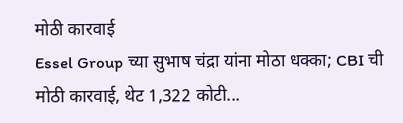मोठी कारवाई
Essel Group च्या सुभाष चंद्रा यांना मोठा धक्का; CBI ची मोठी कारवाई, थेट 1,322 कोटी...